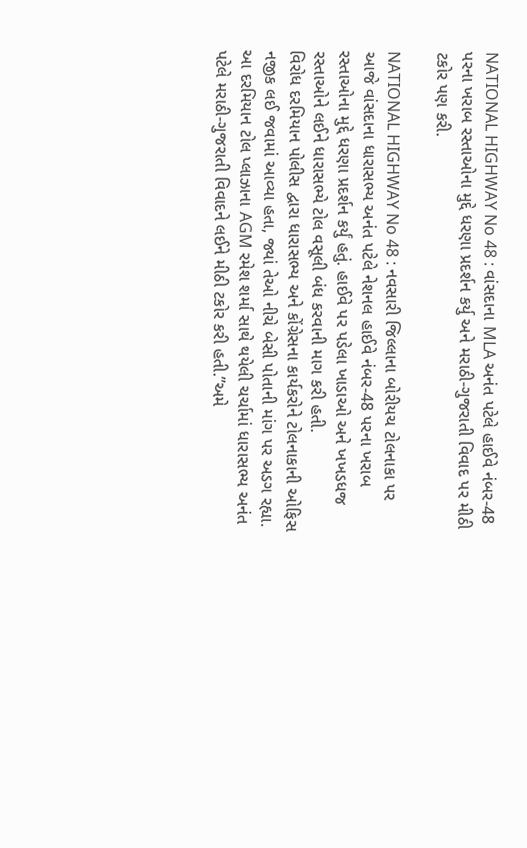NATIONAL HIGHWAY No 48 : વાંસદાના MLA અનંત પટેલે હાઈવે નંબર-48 પરના ખરાબ રસ્તાઓના મુદ્દે ધરણા પ્રદર્શન કર્યુ અને મરાઠી-ગુજરાતી વિવાદ પર મીઠી ટકોર પણ કરી.

NATIONAL HIGHWAY No 48 : નવસારી જિલ્લાના બોરીયચ ટોલનાકા પર આજે વાંસદાના ધારાસભ્ય અનંત પટેલે નેશનલ હાઈવે નંબર-48 પરના ખરાબ રસ્તાઓના મુદ્દે ધરણા પ્રદર્શન કર્યું હતું. હાઈવે પર પડેલા ખાડાઓ અને ખખડધજ રસ્તાઓને લઈને ધારાસભ્યે ટોલ વસૂલી બંધ કરવાની માગ કરી હતી.
વિરોધ દરમિયાન પોલીસ દ્વારા ધારાસભ્ય અને કોંગ્રેસના કાર્યકરોને ટોલનાકાની ઓફિસ નજીક લઈ જવામાં આવ્યા હતા, જ્યાં તેઓ નીચે બેસી પોતાની માંગ પર અડગ રહ્યા. આ દરમિયાન ટોલ પ્લાઝાના AGM રમેશ શર્મા સાથે થયેલી ચર્ચામાં ધારાસભ્ય અનંત પટેલે મરાઠી-ગુજરાતી વિવાદને લઈને મીઠી ટકોર કરી હતી.”અમે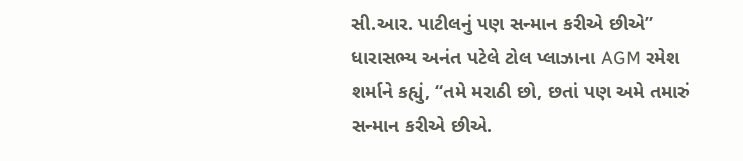સી.આર. પાટીલનું પણ સન્માન કરીએ છીએ”
ધારાસભ્ય અનંત પટેલે ટોલ પ્લાઝાના AGM રમેશ શર્માને કહ્યું, “તમે મરાઠી છો, છતાં પણ અમે તમારું સન્માન કરીએ છીએ.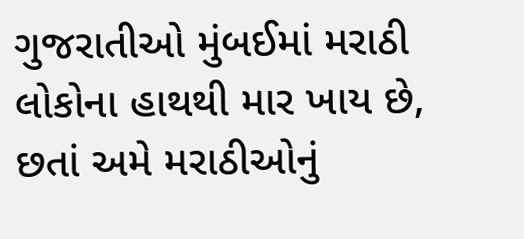ગુજરાતીઓ મુંબઈમાં મરાઠી લોકોના હાથથી માર ખાય છે, છતાં અમે મરાઠીઓનું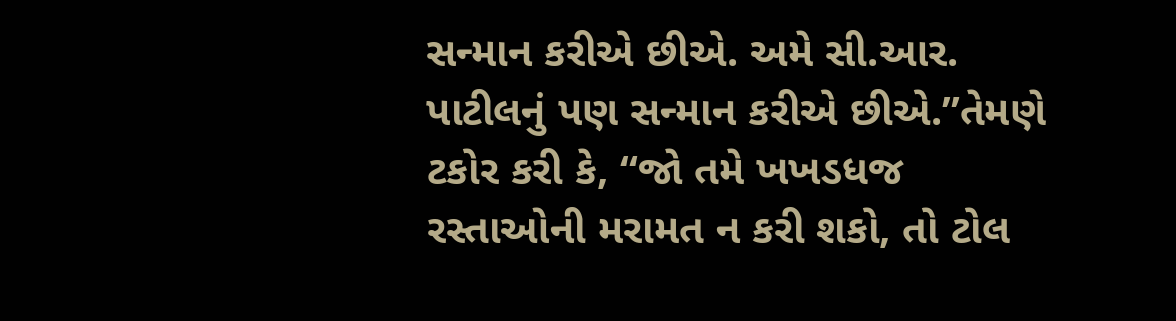સન્માન કરીએ છીએ. અમે સી.આર. પાટીલનું પણ સન્માન કરીએ છીએ.”તેમણે ટકોર કરી કે, “જો તમે ખખડધજ રસ્તાઓની મરામત ન કરી શકો, તો ટોલ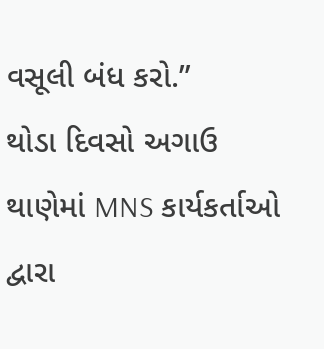વસૂલી બંધ કરો.”
થોડા દિવસો અગાઉ થાણેમાં MNS કાર્યકર્તાઓ દ્વારા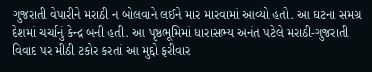ગુજરાતી વેપારીને મરાઠી ન બોલવાને લઈને માર મારવામાં આવ્યો હતો. આ ઘટના સમગ્ર દેશમાં ચર્ચાનું કેન્દ્ર બની હતી. આ પૃષ્ઠભૂમિમાં ધારાસભ્ય અનંત પટેલે મરાઠી-ગુજરાતી વિવાદ પર મીઠી ટકોર કરતાં આ મુદ્દો ફરીવાર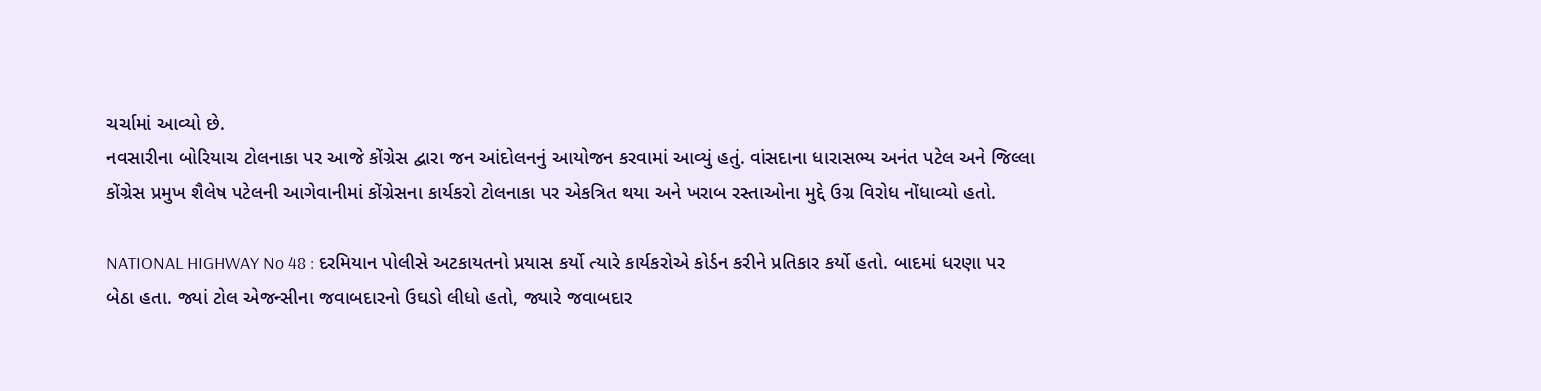ચર્ચામાં આવ્યો છે.
નવસારીના બોરિયાચ ટોલનાકા પર આજે કોંગ્રેસ દ્વારા જન આંદોલનનું આયોજન કરવામાં આવ્યું હતું. વાંસદાના ધારાસભ્ય અનંત પટેલ અને જિલ્લા કોંગ્રેસ પ્રમુખ શૈલેષ પટેલની આગેવાનીમાં કોંગ્રેસના કાર્યકરો ટોલનાકા પર એકત્રિત થયા અને ખરાબ રસ્તાઓના મુદ્દે ઉગ્ર વિરોધ નોંધાવ્યો હતો.

NATIONAL HIGHWAY No 48 : દરમિયાન પોલીસે અટકાયતનો પ્રયાસ કર્યો ત્યારે કાર્યકરોએ કોર્ડન કરીને પ્રતિકાર કર્યો હતો. બાદમાં ધરણા પર બેઠા હતા. જ્યાં ટોલ એજન્સીના જવાબદારનો ઉઘડો લીધો હતો, જ્યારે જવાબદાર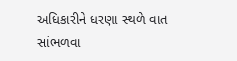અધિકારીને ધરણા સ્થળે વાત સાંભળવા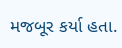મજબૂર કર્યા હતા.